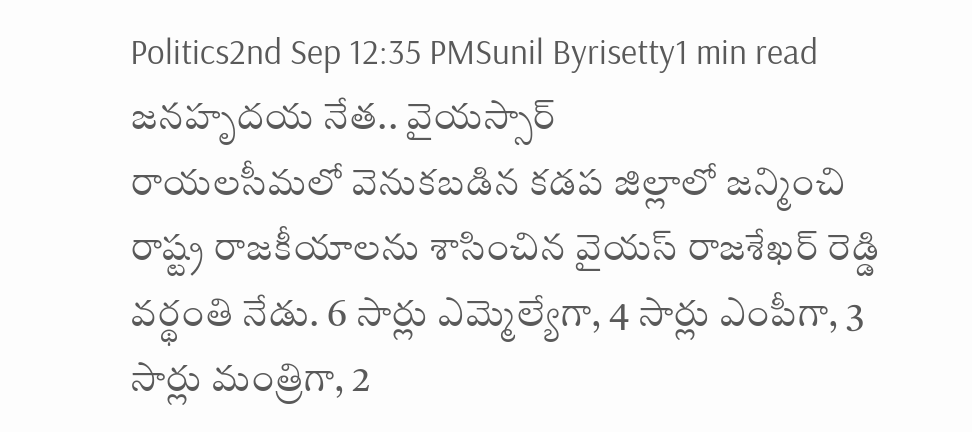Politics2nd Sep 12:35 PMSunil Byrisetty1 min read
జనహృదయ నేత.. వైయస్సార్
రాయలసీమలో వెనుకబడిన కడప జిల్లాలో జన్మించి రాష్ట్ర రాజకీయాలను శాసించిన వైయస్ రాజశేఖర్ రెడ్డి వర్థంతి నేడు. 6 సార్లు ఎమ్మెల్యేగా, 4 సార్లు ఎంపీగా, 3 సార్లు మంత్రిగా, 2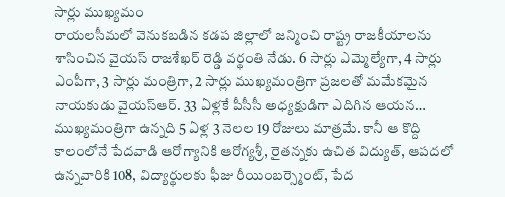సార్లు ముఖ్యమం
రాయలసీమలో వెనుకబడిన కడప జిల్లాలో జన్మించి రాష్ట్ర రాజకీయాలను శాసించిన వైయస్ రాజశేఖర్ రెడ్డి వర్థంతి నేడు. 6 సార్లు ఎమ్మెల్యేగా, 4 సార్లు ఎంపీగా, 3 సార్లు మంత్రిగా, 2 సార్లు ముఖ్యమంత్రిగా ప్రజలతో మమేకమైన నాయకుడు వైయస్ఆర్. 33 ఏళ్లకే పీసీసీ అధ్యక్షుడిగా ఎదిగిన ఆయన… ముఖ్యమంత్రిగా ఉన్నది 5 ఏళ్ల 3 నెలల 19 రోజులు మాత్రమే. కానీ ఆ కొద్ది కాలంలోనే పేదవాడి ఆరోగ్యానికి ఆరోగ్యశ్రీ, రైతన్నకు ఉచిత విద్యుత్, ఆపదలో ఉన్నవారికి 108, విద్యార్థులకు ఫీజు రీయింబర్స్మెంట్, పేద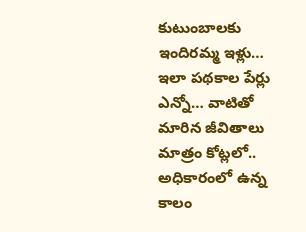కుటుంబాలకు ఇందిరమ్మ ఇళ్లు… ఇలా పథకాల పేర్లు ఎన్నో… వాటితో మారిన జీవితాలు మాత్రం కోట్లలో.. అధికారంలో ఉన్న కాలం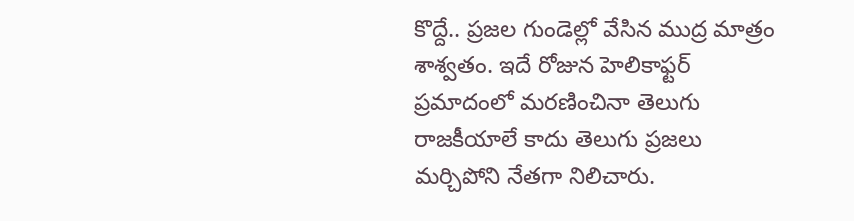కొద్దే.. ప్రజల గుండెల్లో వేసిన ముద్ర మాత్రం శాశ్వతం. ఇదే రోజున హెలికాఫ్టర్ ప్రమాదంలో మరణించినా తెలుగు రాజకీయాలే కాదు తెలుగు ప్రజలు మర్చిపోని నేతగా నిలిచారు.